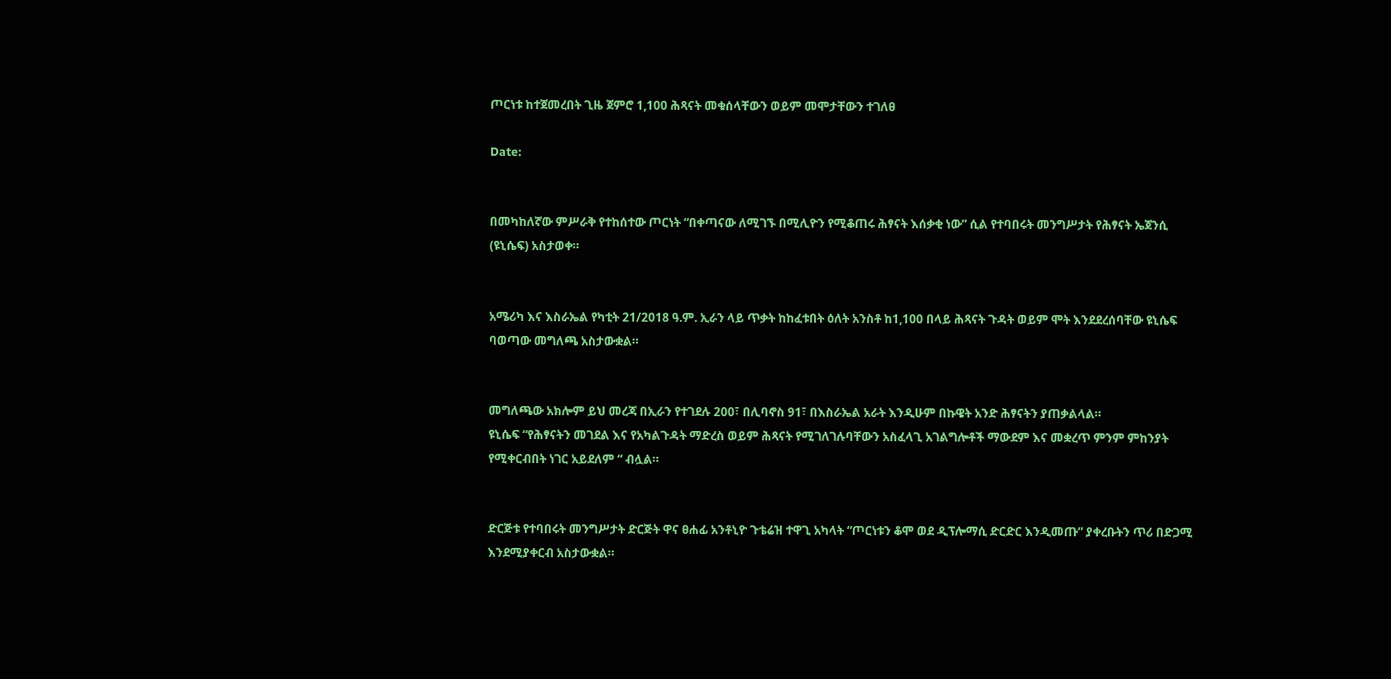ጦርነቱ ከተጀመረበት ጊዜ ጀምሮ 1,100 ሕጻናት መቁሰላቸውን ወይም መሞታቸውን ተገለፀ

Date:


በመካከለኛው ምሥራቅ የተከሰተው ጦርነት “በቀጣናው ለሚገኙ በሚሊዮን የሚቆጠሩ ሕፃናት እሰቃቂ ነው” ሲል የተባበሩት መንግሥታት የሕፃናት ኤጀንሲ (ዩኒሴፍ) አስታወቀ።


አሜሪካ እና እስራኤል የካቲት 21/2018 ዓ.ም. ኢራን ላይ ጥቃት ከከፈቱበት ዕለት አንስቶ ከ1,100 በላይ ሕጻናት ጉዳት ወይም ሞት እንደደረሰባቸው ዩኒሴፍ ባወጣው መግለጫ አስታውቋል።


መግለጫው አክሎም ይህ መረጃ በኢራን የተገደሉ 200፣ በሊባኖስ 91፣ በእስራኤል አራት እንዲሁም በኩዌት አንድ ሕፃናትን ያጠቃልላል።
ዩኒሴፍ “የሕፃናትን መገደል እና የአካልጉዳት ማድረስ ወይም ሕጻናት የሚገለገሉባቸውን አስፈላጊ አገልግሎቶች ማውደም እና መቋረጥ ምንም ምከንያት የሚቀርብበት ነገር አይደለም “ ብሏል።


ድርጅቱ የተባበሩት መንግሥታት ድርጅት ዋና ፀሐፊ አንቶኒዮ ጉቴሬዝ ተዋጊ አካላት “ጦርነቱን ቆሞ ወደ ዲፕሎማሲ ድርድር እንዲመጡ” ያቀረቡትን ጥሪ በድጋሚ እንደሚያቀርብ አስታውቋል።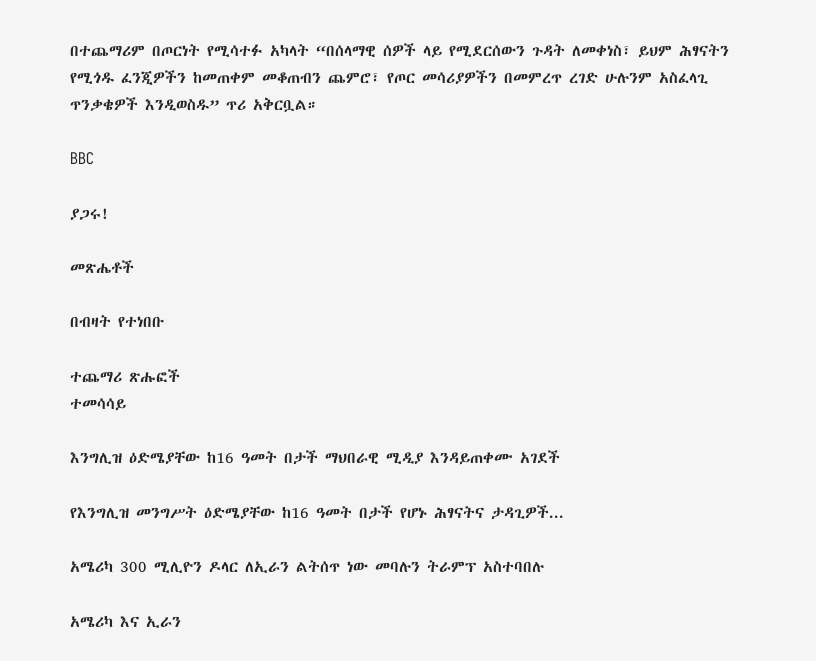በተጨማሪም በጦርነት የሚሳተፉ አካላት “በሰላማዊ ሰዎች ላይ የሚደርሰውን ጉዳት ለመቀነስ፣ ይህም ሕፃናትን የሚጎዱ ፈንጂዎችን ከመጠቀም መቆጠብን ጨምሮ፣ የጦር መሳሪያዎችን በመምረጥ ረገድ ሁሉንም አስፈላጊ ጥንቃቄዎች እንዲወስዱ” ጥሪ አቅርቧል።

BBC

ያጋሩ!

መጽሔቶች

በብዛት የተነበቡ

ተጨማሪ ጽሑፎች
ተመሳሳይ

እንግሊዝ ዕድሜያቸው ከ16 ዓመት በታች ማህበራዊ ሚዲያ እንዳይጠቀሙ አገደች

የእንግሊዝ መንግሥት ዕድሜያቸው ከ16 ዓመት በታች የሆኑ ሕፃናትና ታዳጊዎች...

አሜሪካ 300 ሚሊዮን ዶላር ለኢራን ልትሰጥ ነው መባሉን ትራምፕ አስተባበሉ

አሜሪካ እና ኢራን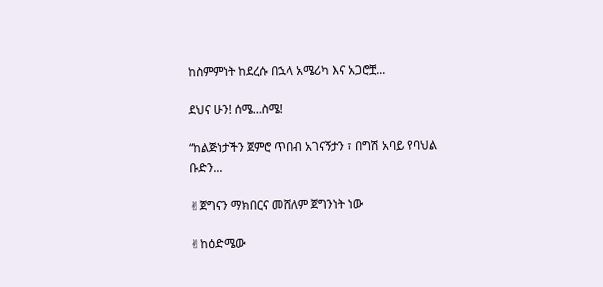ከስምምነት ከደረሱ በኋላ አሜሪካ እና አጋሮቿ...

ደህና ሁን! ሰሜ…ስሜ!

“ከልጅነታችን ጀምሮ ጥበብ አገናኝታን ፣ በግሽ አባይ የባህል ቡድን...

✌ጀግናን ማክበርና መሸለም ጀግንነት ነው

✌ከዕድሜው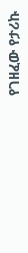የገዘፈው የታሪኩ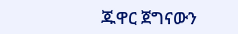ጁዋር ጀግናውን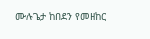ሙሉጌታ ከበደን የመዘከር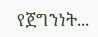የጀግንነት...